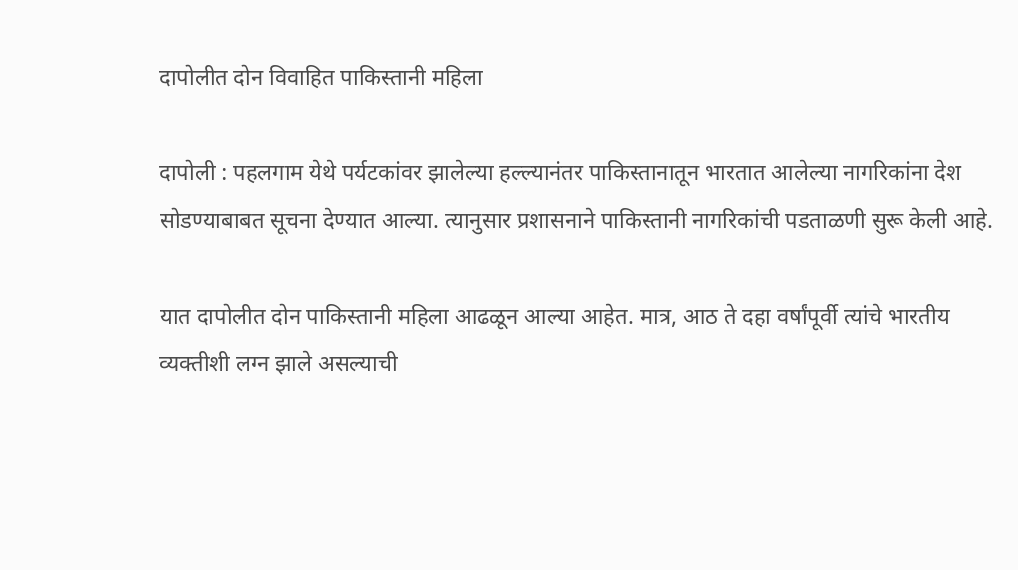दापोलीत दोन विवाहित पाकिस्तानी महिला

दापोली : पहलगाम येथे पर्यटकांवर झालेल्या हल्ल्यानंतर पाकिस्तानातून भारतात आलेल्या नागरिकांना देश सोडण्याबाबत सूचना देण्यात आल्या. त्यानुसार प्रशासनाने पाकिस्तानी नागरिकांची पडताळणी सुरू केली आहे.

यात दापोलीत दोन पाकिस्तानी महिला आढळून आल्या आहेत. मात्र, आठ ते दहा वर्षांपूर्वी त्यांचे भारतीय व्यक्तीशी लग्न झाले असल्याची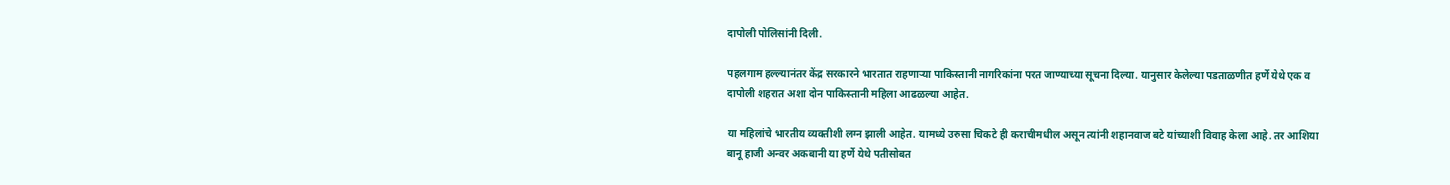दापोली पोलिसांनी दिली.

पहलगाम हल्ल्यानंतर केंद्र सरकारने भारतात राहणाऱ्या पाकिस्तानी नागरिकांना परत जाण्याच्या सूचना दिल्या. यानुसार केलेल्या पडताळणीत हर्णे येथे एक व दापोली शहरात अशा दोन पाकिस्तानी महिला आढळल्या आहेत.

या महिलांचे भारतीय व्यक्तीशी लग्न झाली आहेत. यामध्ये उरुसा चिकटे ही कराचीमधील असून त्यांनी शहानवाज बटे यांच्याशी विवाह केला आहे. तर आशिया बानू हाजी अन्वर अकबानी या हर्णे येथे पतीसोबत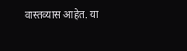वास्तव्यास आहेत. या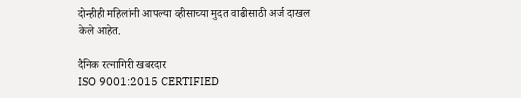दोन्हीही महिलांनी आपल्या व्हीसाच्या मुदत वाढीसाठी अर्ज दाखल केले आहेत.

दैनिक रत्नागिरी खबरदार
ISO 9001:2015 CERTIFIED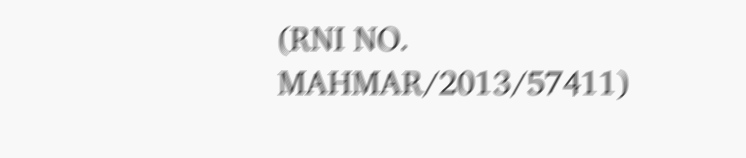(RNI NO. MAHMAR/2013/57411)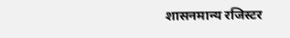शासनमान्य रजिस्टर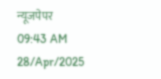न्यूजपेपर
09:43 AM 28/Apr/2025